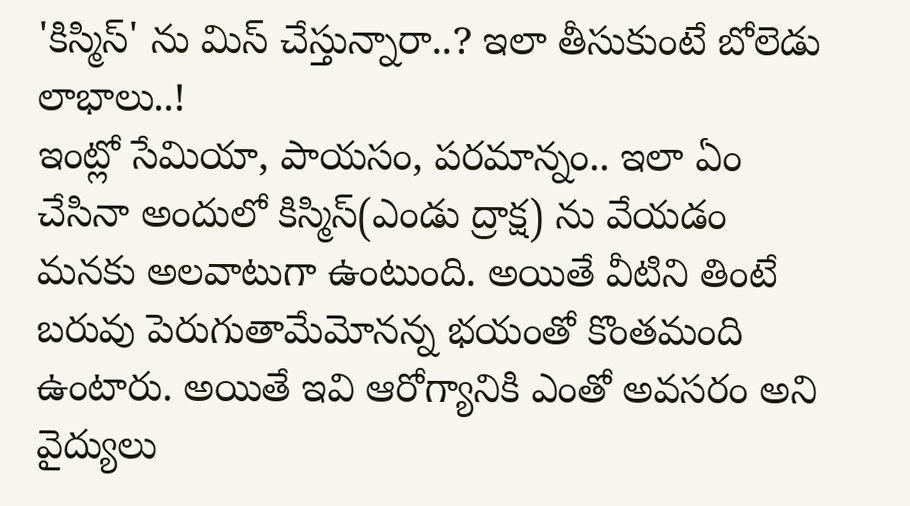'కిస్మిస్' ను మిస్ చేస్తున్నారా..? ఇలా తీసుకుంటే బోలెడు లాభాలు..!
ఇంట్లో సేమియా, పాయసం, పరమాన్నం.. ఇలా ఏం చేసినా అందులో కిస్మిస్(ఎండు ద్రాక్ష) ను వేయడం మనకు అలవాటుగా ఉంటుంది. అయితే వీటిని తింటే బరువు పెరుగుతామేమోనన్న భయంతో కొంతమంది ఉంటారు. అయితే ఇవి ఆరోగ్యానికి ఎంతో అవసరం అని వైద్యులు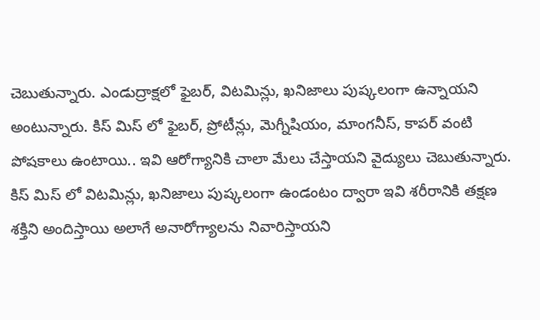చెబుతున్నారు. ఎండుద్రాక్షలో ఫైబర్, విటమిన్లు, ఖనిజాలు పుష్కలంగా ఉన్నాయని అంటున్నారు. కిస్ మిస్ లో ఫైబర్, ప్రోటీన్లు, మెగ్నీషియం, మాంగనీస్, కాపర్ వంటి పోషకాలు ఉంటాయి.. ఇవి ఆరోగ్యానికి చాలా మేలు చేస్తాయని వైద్యులు చెబుతున్నారు.
కిస్ మిస్ లో విటమిన్లు, ఖనిజాలు పుష్కలంగా ఉండంటం ద్వారా ఇవి శరీరానికి తక్షణ శక్తిని అందిస్తాయి అలాగే అనారోగ్యాలను నివారిస్తాయని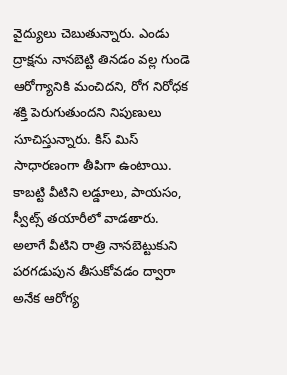వైద్యులు చెబుతున్నారు. ఎండు ద్రాక్షను నానబెట్టి తినడం వల్ల గుండె ఆరోగ్యానికి మంచిదని, రోగ నిరోధక శక్తి పెరుగుతుందని నిపుణులు సూచిస్తున్నారు. కిస్ మిస్ సాధారణంగా తీపిగా ఉంటాయి. కాబట్టి వీటిని లడ్డూలు, పాయసం, స్వీట్స్ తయారీలో వాడతారు. అలాగే వీటిని రాత్రి నానబెట్టుకుని పరగడుపున తీసుకోవడం ద్వారా అనేక ఆరోగ్య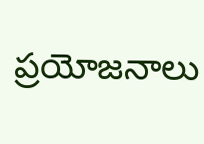ప్రయోజనాలు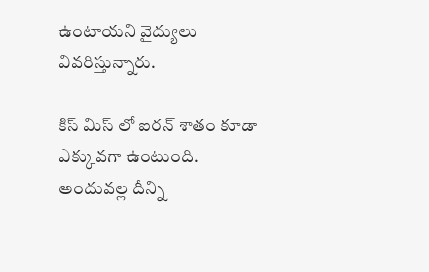ఉంటాయని వైద్యులు వివరిస్తున్నారు.

కిస్ మిస్ లో ఐరన్ శాతం కూడా ఎక్కువగా ఉంటుంది. అందువల్ల దీన్ని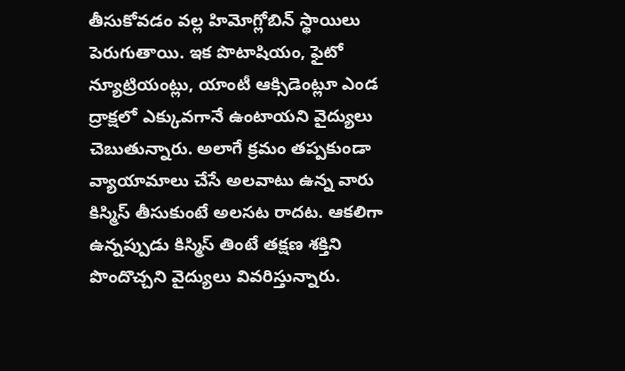తీసుకోవడం వల్ల హిమోగ్లోబిన్ స్థాయిలు పెరుగుతాయి. ఇక పొటాషియం, ఫైటో న్యూట్రియంట్లు, యాంటీ ఆక్సిడెంట్లూ ఎండ ద్రాక్షలో ఎక్కువగానే ఉంటాయని వైద్యులు చెబుతున్నారు. అలాగే క్రమం తప్పకుండా వ్యాయామాలు చేసే అలవాటు ఉన్న వారు కిస్మిస్ తీసుకుంటే అలసట రాదట. ఆకలిగా ఉన్నప్పుడు కిస్మిస్ తింటే తక్షణ శక్తిని పొందొచ్చని వైద్యులు వివరిస్తున్నారు.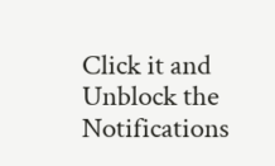Click it and Unblock the Notifications